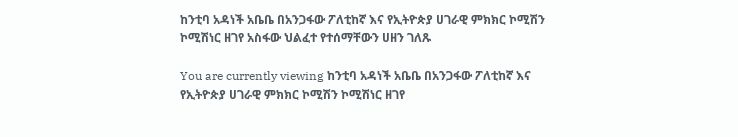ከንቲባ አዳነች አቤቤ በአንጋፋው ፖለቲከኛ እና የኢትዮጵያ ሀገራዊ ምክክር ኮሚሽን ኮሚሽነር ዘገየ አስፋው ህልፈተ የተሰማቸውን ሀዘን ገለጹ

You are currently viewing ከንቲባ አዳነች አቤቤ በአንጋፋው ፖለቲከኛ እና የኢትዮጵያ ሀገራዊ ምክክር ኮሚሽን ኮሚሽነር ዘገየ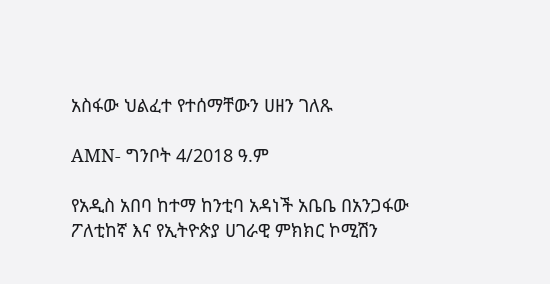አስፋው ህልፈተ የተሰማቸውን ሀዘን ገለጹ

AMN- ግንቦት 4/2018 ዓ.ም

የአዲስ አበባ ከተማ ከንቲባ አዳነች አቤቤ በአንጋፋው ፖለቲከኛ እና የኢትዮጵያ ሀገራዊ ምክክር ኮሚሽን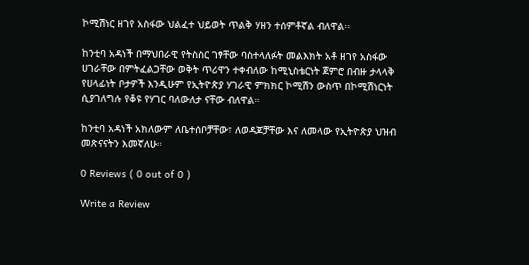ኮሚሽነር ዘገየ አስፋው ህልፈተ ህይወት ጥልቅ ሃዘን ተሰምቶኛል ብለዋል፡፡

ከንቲባ አዳነች በማህበራዊ የትስስር ገፃቸው ባስተላለፉት መልእክት አቶ ዘገየ አስፋው ሀገራቸው በምትፈልጋቸው ወቅት ጥሪዋን ተቀብለው ከሚኒስቴርነት ጀምሮ በብዙ ታላላቅ የሀላፊነት ቦታዎች እንዲሁም የኢትዮጵያ ሃገራዊ ምክክር ኮሚሽን ውስጥ በኮሚሽነርነት ሲያገለግሉ የቆዩ የሃገር ባለውለታ ናቸው ብለዋል።

ከንቲባ አዳነች አክለውም ለቤተሰቦቻቸው፣ ለወዳጆቻቸው እና ለመላው የኢትዮጵያ ህዝብ መጽናናትን እመኛለሁ።

0 Reviews ( 0 out of 0 )

Write a Review